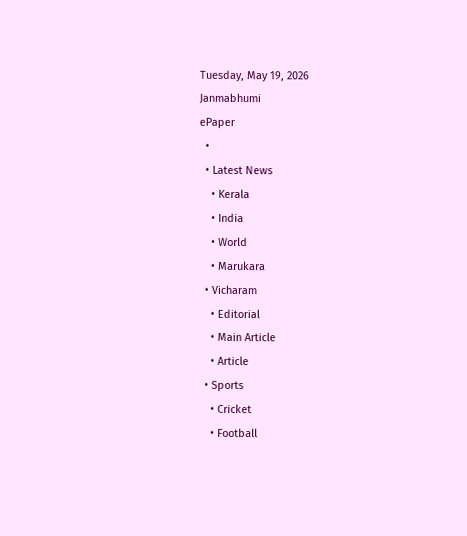Tuesday, May 19, 2026
Janmabhumi
ePaper
  •
  • Latest News
    • Kerala
    • India
    • World
    • Marukara
  • Vicharam
    • Editorial
    • Main Article
    • Article
  • Sports
    • Cricket
    • Football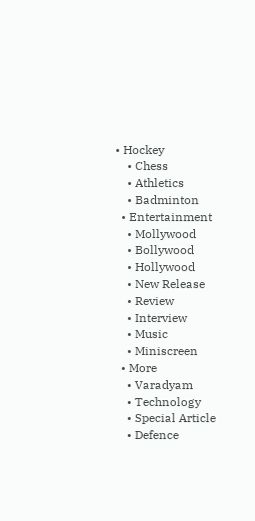• Hockey
    • Chess
    • Athletics
    • Badminton
  • Entertainment
    • Mollywood
    • Bollywood
    • Hollywood
    • New Release
    • Review
    • Interview
    • Music
    • Miniscreen
  • More
    • Varadyam
    • Technology
    • Special Article
    • Defence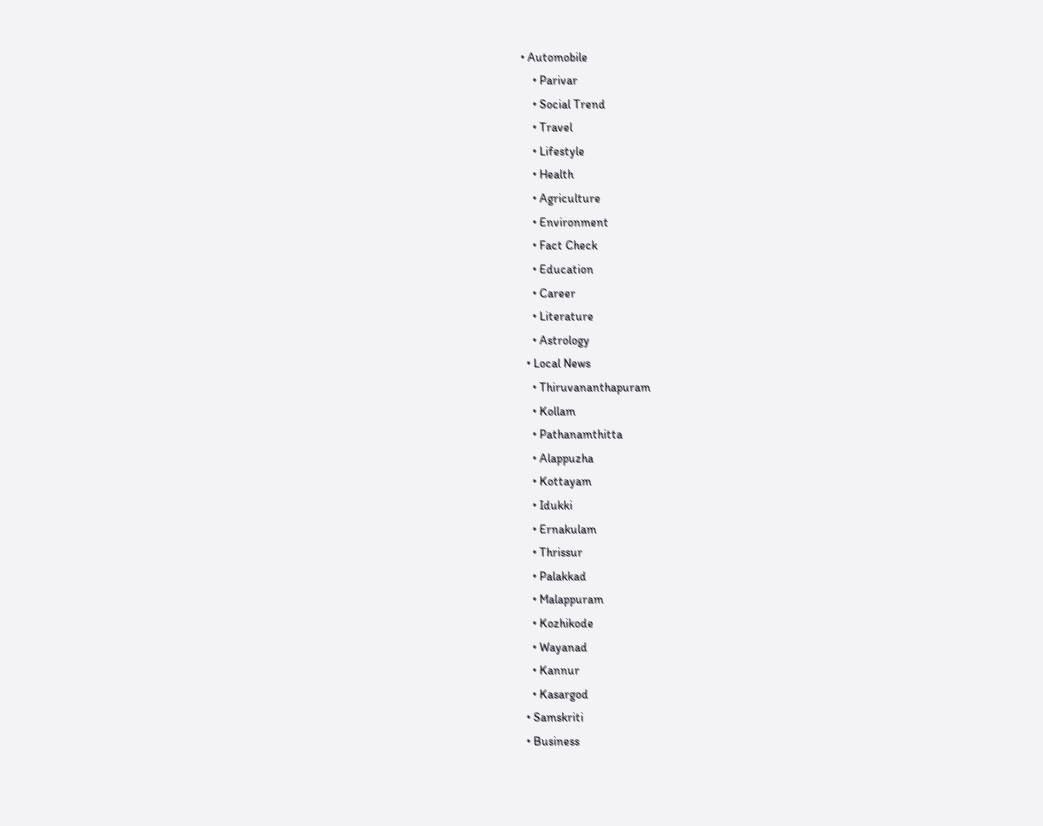• Automobile
    • Parivar
    • Social Trend
    • Travel
    • Lifestyle
    • Health
    • Agriculture
    • Environment
    • Fact Check
    • Education
    • Career
    • Literature
    • Astrology
  • Local News
    • Thiruvananthapuram
    • Kollam
    • Pathanamthitta
    • Alappuzha
    • Kottayam
    • Idukki
    • Ernakulam
    • Thrissur
    • Palakkad
    • Malappuram
    • Kozhikode
    • Wayanad
    • Kannur
    • Kasargod
  • Samskriti
  • Business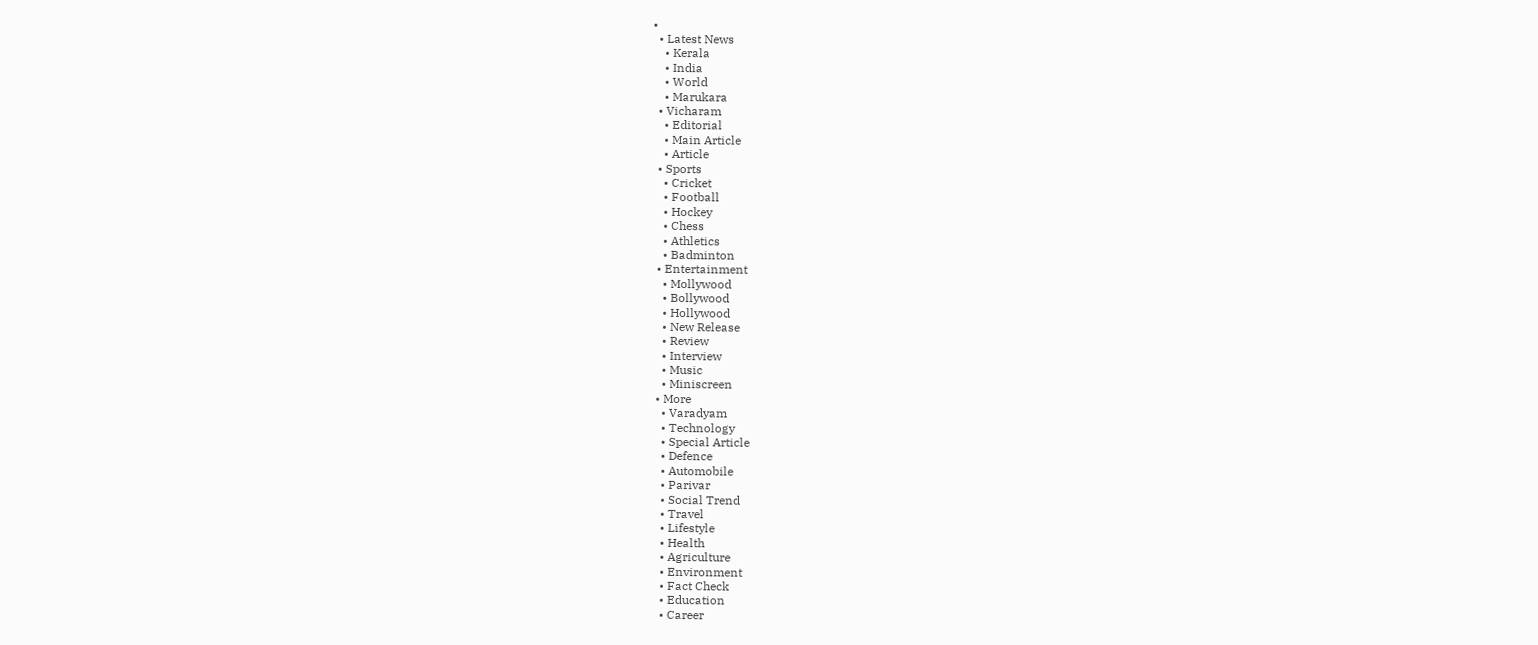•
  • Latest News
    • Kerala
    • India
    • World
    • Marukara
  • Vicharam
    • Editorial
    • Main Article
    • Article
  • Sports
    • Cricket
    • Football
    • Hockey
    • Chess
    • Athletics
    • Badminton
  • Entertainment
    • Mollywood
    • Bollywood
    • Hollywood
    • New Release
    • Review
    • Interview
    • Music
    • Miniscreen
  • More
    • Varadyam
    • Technology
    • Special Article
    • Defence
    • Automobile
    • Parivar
    • Social Trend
    • Travel
    • Lifestyle
    • Health
    • Agriculture
    • Environment
    • Fact Check
    • Education
    • Career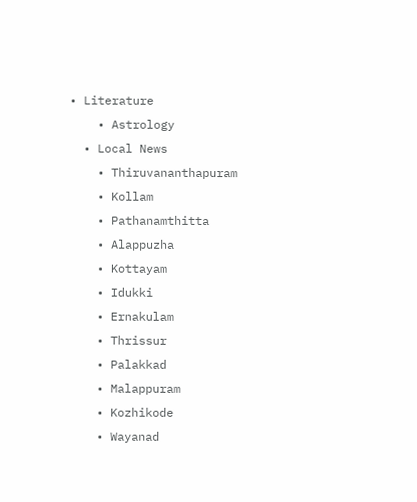• Literature
    • Astrology
  • Local News
    • Thiruvananthapuram
    • Kollam
    • Pathanamthitta
    • Alappuzha
    • Kottayam
    • Idukki
    • Ernakulam
    • Thrissur
    • Palakkad
    • Malappuram
    • Kozhikode
    • Wayanad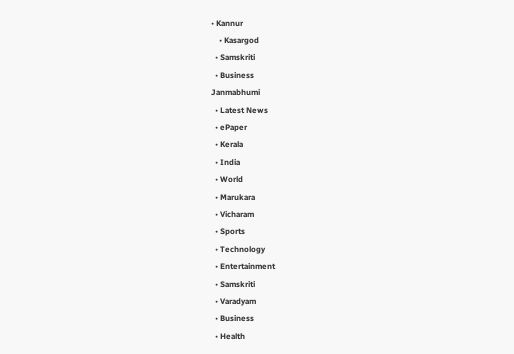• Kannur
    • Kasargod
  • Samskriti
  • Business
Janmabhumi
  • Latest News
  • ePaper
  • Kerala
  • India
  • World
  • Marukara
  • Vicharam
  • Sports
  • Technology
  • Entertainment
  • Samskriti
  • Varadyam
  • Business
  • Health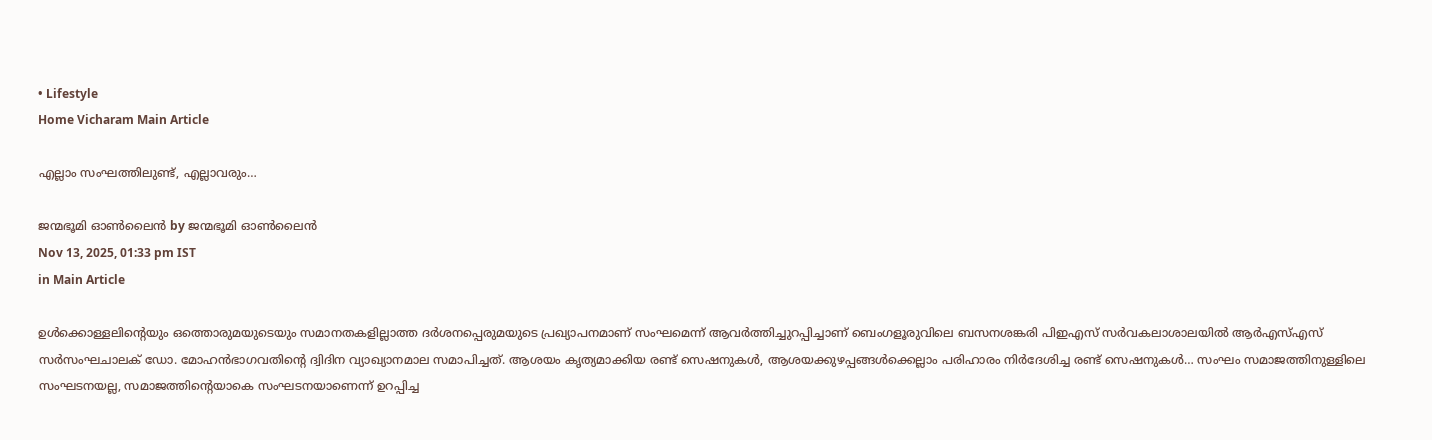• Lifestyle
Home Vicharam Main Article

എല്ലാം സംഘത്തിലുണ്ട്, എല്ലാവരും…

ജന്മഭൂമി ഓണ്‍ലൈന്‍ by ജന്മഭൂമി ഓണ്‍ലൈന്‍
Nov 13, 2025, 01:33 pm IST
in Main Article

ഉള്‍ക്കൊള്ളലിന്റെയും ഒത്തൊരുമയുടെയും സമാനതകളില്ലാത്ത ദര്‍ശനപ്പെരുമയുടെ പ്രഖ്യാപനമാണ് സംഘമെന്ന് ആവര്‍ത്തിച്ചുറപ്പിച്ചാണ് ബെംഗളൂരുവിലെ ബസനശങ്കരി പിഇഎസ് സര്‍വകലാശാലയില്‍ ആര്‍എസ്എസ് സര്‍സംഘചാലക് ഡോ. മോഹന്‍ഭാഗവതിന്റെ ദ്വിദിന വ്യാഖ്യാനമാല സമാപിച്ചത്. ആശയം കൃത്യമാക്കിയ രണ്ട് സെഷനുകള്‍, ആശയക്കുഴപ്പങ്ങള്‍ക്കെല്ലാം പരിഹാരം നിര്‍ദേശിച്ച രണ്ട് സെഷനുകള്‍… സംഘം സമാജത്തിനുള്ളിലെ സംഘടനയല്ല, സമാജത്തിന്റെയാകെ സംഘടനയാണെന്ന് ഉറപ്പിച്ച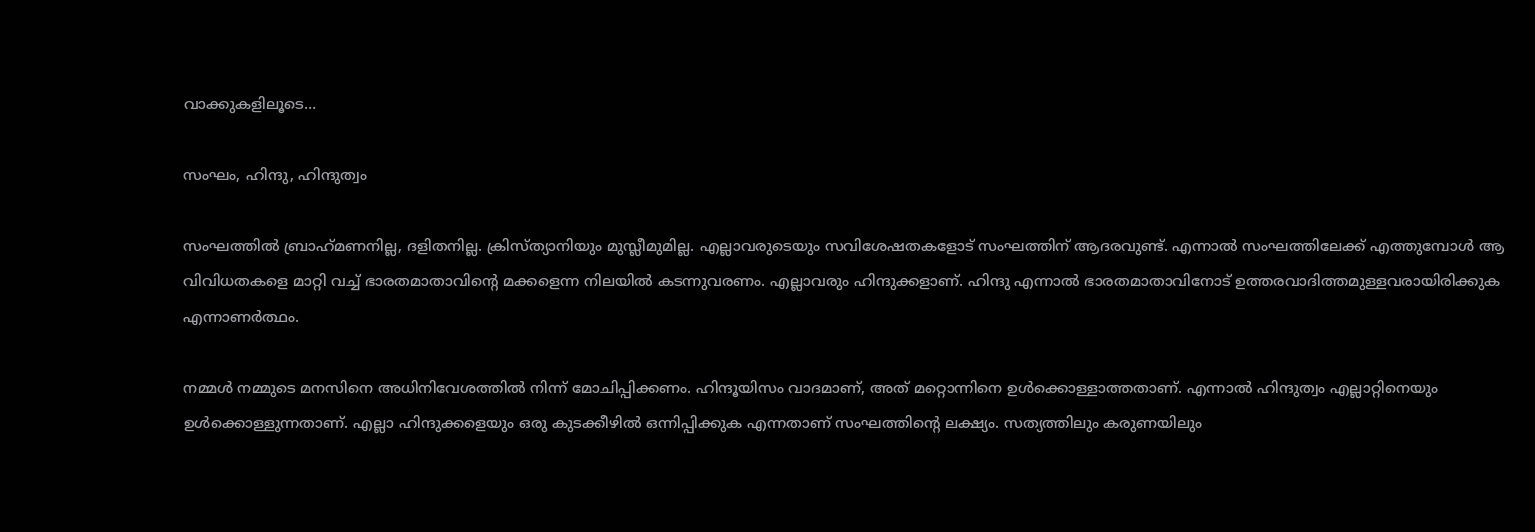വാക്കുകളിലൂടെ…

സംഘം, ഹിന്ദു, ഹിന്ദുത്വം

സംഘത്തില്‍ ബ്രാഹ്‌മണനില്ല, ദളിതനില്ല. ക്രിസ്ത്യാനിയും മുസ്ലീമുമില്ല. എല്ലാവരുടെയും സവിശേഷതകളോട് സംഘത്തിന് ആദരവുണ്ട്. എന്നാല്‍ സംഘത്തിലേക്ക് എത്തുമ്പോള്‍ ആ വിവിധതകളെ മാറ്റി വച്ച് ഭാരതമാതാവിന്റെ മക്കളെന്ന നിലയില്‍ കടന്നുവരണം. എല്ലാവരും ഹിന്ദുക്കളാണ്. ഹിന്ദു എന്നാല്‍ ഭാരതമാതാവിനോട് ഉത്തരവാദിത്തമുള്ളവരായിരിക്കുക എന്നാണര്‍ത്ഥം.

നമ്മള്‍ നമ്മുടെ മനസിനെ അധിനിവേശത്തില്‍ നിന്ന് മോചിപ്പിക്കണം. ഹിന്ദൂയിസം വാദമാണ്, അത് മറ്റൊന്നിനെ ഉള്‍ക്കൊള്ളാത്തതാണ്. എന്നാല്‍ ഹിന്ദുത്വം എല്ലാറ്റിനെയും ഉള്‍ക്കൊള്ളുന്നതാണ്. എല്ലാ ഹിന്ദുക്കളെയും ഒരു കുടക്കീഴില്‍ ഒന്നിപ്പിക്കുക എന്നതാണ് സംഘത്തിന്റെ ലക്ഷ്യം. സത്യത്തിലും കരുണയിലും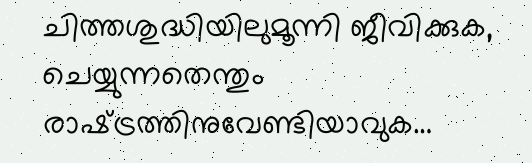ചിത്തശുദ്ധിയിലുമൂന്നി ജീവിക്കുക, ചെയ്യുന്നതെന്തും രാഷ്‌ട്രത്തിനുവേണ്ടിയാവുക…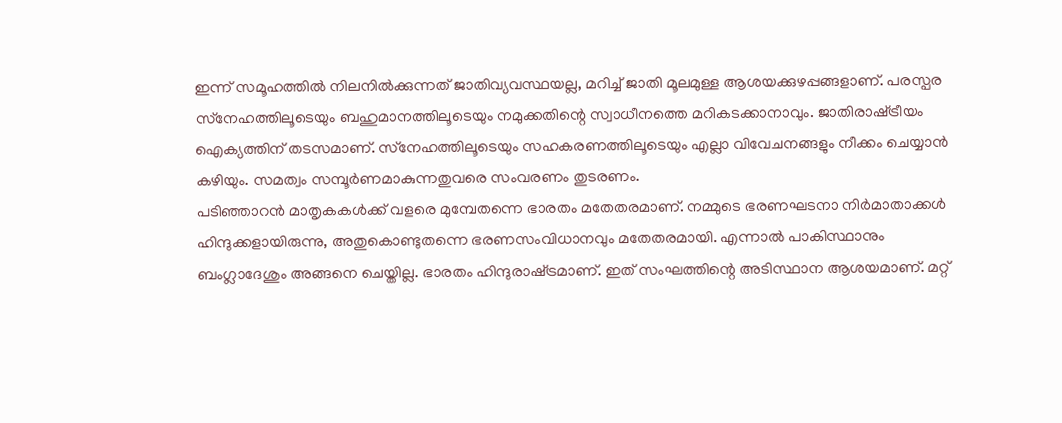ഇന്ന് സമൂഹത്തില്‍ നിലനില്‍ക്കുന്നത് ജാതിവ്യവസ്ഥയല്ല, മറിച്ച് ജാതി മൂലമുള്ള ആശയക്കുഴപ്പങ്ങളാണ്. പരസ്പര സ്‌നേഹത്തിലൂടെയും ബഹുമാനത്തിലൂടെയും നമുക്കതിന്റെ സ്വാധീനത്തെ മറികടക്കാനാവും. ജാതിരാഷ്‌ട്രീയം ഐക്യത്തിന് തടസമാണ്. സ്‌നേഹത്തിലൂടെയും സഹകരണത്തിലൂടെയും എല്ലാ വിവേചനങ്ങളും നീക്കം ചെയ്യാന്‍ കഴിയും. സമത്വം സമ്പൂര്‍ണമാകുന്നതുവരെ സംവരണം തുടരണം.
പടിഞ്ഞാറന്‍ മാതൃകകള്‍ക്ക് വളരെ മുമ്പേതന്നെ ഭാരതം മതേതരമാണ്. നമ്മുടെ ഭരണഘടനാ നിര്‍മാതാക്കള്‍ ഹിന്ദുക്കളായിരുന്നു, അതുകൊണ്ടുതന്നെ ഭരണസംവിധാനവും മതേതരമായി. എന്നാല്‍ പാകിസ്ഥാനും ബംഗ്ലാദേശും അങ്ങനെ ചെയ്തില്ല. ഭാരതം ഹിന്ദുരാഷ്‌ട്രമാണ്. ഇത് സംഘത്തിന്റെ അടിസ്ഥാന ആശയമാണ്. മറ്റ്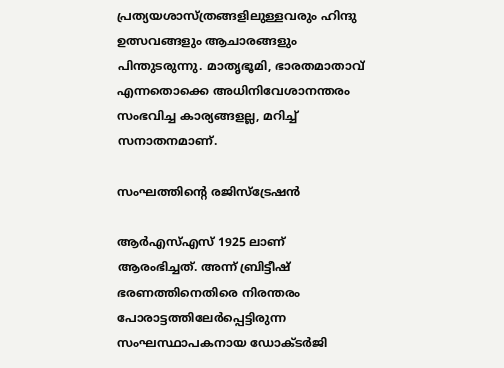പ്രത്യയശാസ്ത്രങ്ങളിലുള്ളവരും ഹിന്ദു ഉത്സവങ്ങളും ആചാരങ്ങളും പിന്തുടരുന്നു. മാതൃഭൂമി, ഭാരതമാതാവ് എന്നതൊക്കെ അധിനിവേശാനന്തരം സംഭവിച്ച കാര്യങ്ങളല്ല, മറിച്ച് സനാതനമാണ്.

സംഘത്തിന്റെ രജിസ്‌ട്രേഷന്‍

ആര്‍എസ്എസ് 1925 ലാണ് ആരംഭിച്ചത്. അന്ന് ബ്രിട്ടീഷ് ഭരണത്തിനെതിരെ നിരന്തരം പോരാട്ടത്തിലേര്‍പ്പെട്ടിരുന്ന സംഘസ്ഥാപകനായ ഡോക്ടര്‍ജി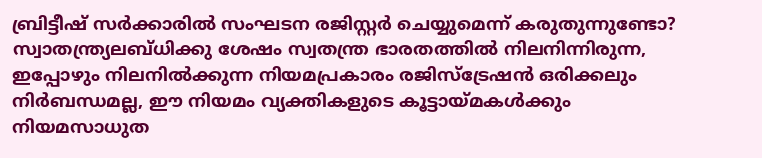ബ്രിട്ടീഷ് സര്‍ക്കാരില്‍ സംഘടന രജിസ്റ്റര്‍ ചെയ്യുമെന്ന് കരുതുന്നുണ്ടോ? സ്വാതന്ത്ര്യലബ്ധിക്കു ശേഷം സ്വതന്ത്ര ഭാരതത്തില്‍ നിലനിന്നിരുന്ന, ഇപ്പോഴും നിലനില്‍ക്കുന്ന നിയമപ്രകാരം രജിസ്‌ട്രേഷന്‍ ഒരിക്കലും നിര്‍ബന്ധമല്ല, ഈ നിയമം വ്യക്തികളുടെ കൂട്ടായ്‌മകള്‍ക്കും നിയമസാധുത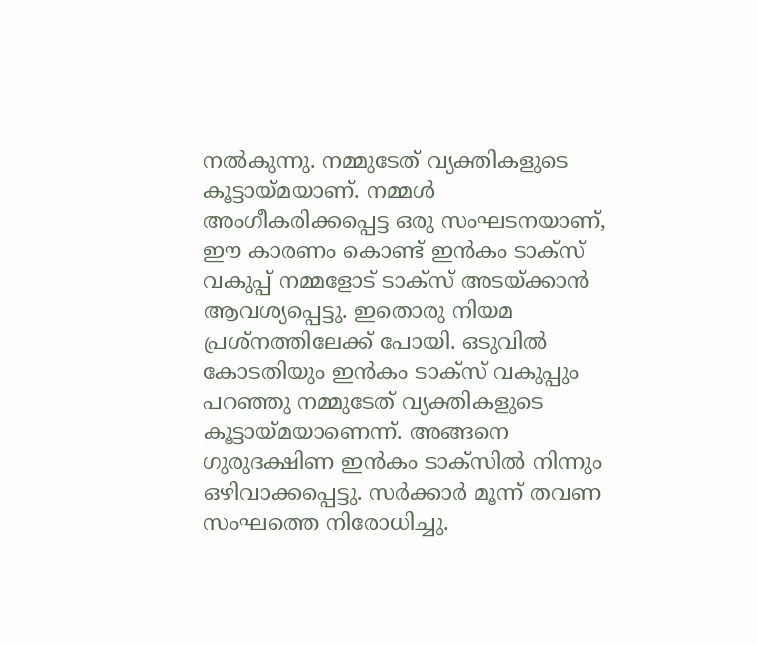നല്‍കുന്നു. നമ്മുടേത് വ്യക്തികളുടെ കൂട്ടായ്‌മയാണ്. നമ്മള്‍ അംഗീകരിക്കപ്പെട്ട ഒരു സംഘടനയാണ്, ഈ കാരണം കൊണ്ട് ഇന്‍കം ടാക്‌സ് വകുപ്പ് നമ്മളോട് ടാക്സ് അടയ്‌ക്കാന്‍ ആവശ്യപ്പെട്ടു. ഇതൊരു നിയമ പ്രശ്‌നത്തിലേക്ക് പോയി. ഒടുവില്‍ കോടതിയും ഇന്‍കം ടാക്‌സ് വകുപ്പും പറഞ്ഞു നമ്മുടേത് വ്യക്തികളുടെ കൂട്ടായ്‌മയാണെന്ന്. അങ്ങനെ ഗുരുദക്ഷിണ ഇന്‍കം ടാക്‌സില്‍ നിന്നും ഒഴിവാക്കപ്പെട്ടു. സര്‍ക്കാര്‍ മൂന്ന് തവണ സംഘത്തെ നിരോധിച്ചു.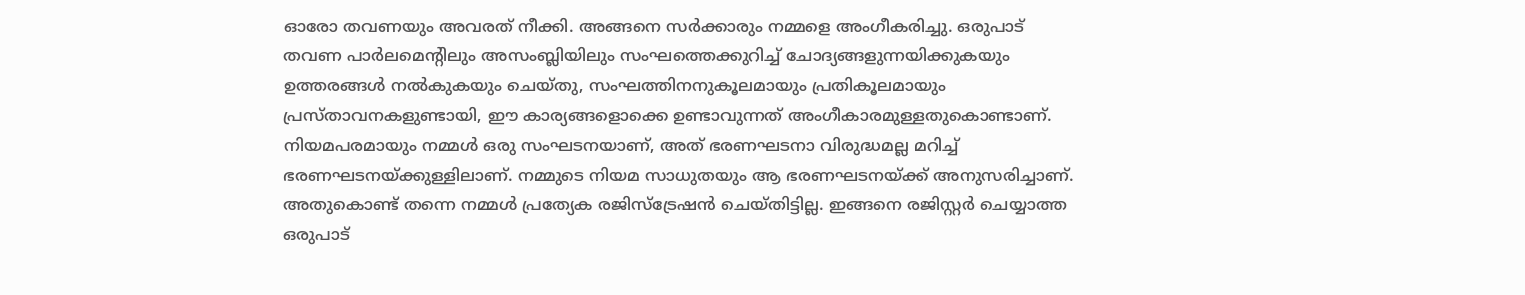ഓരോ തവണയും അവരത് നീക്കി. അങ്ങനെ സര്‍ക്കാരും നമ്മളെ അംഗീകരിച്ചു. ഒരുപാട് തവണ പാര്‍ലമെന്റിലും അസംബ്ലിയിലും സംഘത്തെക്കുറിച്ച് ചോദ്യങ്ങളുന്നയിക്കുകയും ഉത്തരങ്ങള്‍ നല്‍കുകയും ചെയ്തു, സംഘത്തിനനുകൂലമായും പ്രതികൂലമായും പ്രസ്താവനകളുണ്ടായി, ഈ കാര്യങ്ങളൊക്കെ ഉണ്ടാവുന്നത് അംഗീകാരമുള്ളതുകൊണ്ടാണ്. നിയമപരമായും നമ്മള്‍ ഒരു സംഘടനയാണ്, അത് ഭരണഘടനാ വിരുദ്ധമല്ല മറിച്ച് ഭരണഘടനയ്‌ക്കുള്ളിലാണ്. നമ്മുടെ നിയമ സാധുതയും ആ ഭരണഘടനയ്‌ക്ക് അനുസരിച്ചാണ്. അതുകൊണ്ട് തന്നെ നമ്മള്‍ പ്രത്യേക രജിസ്‌ട്രേഷന്‍ ചെയ്തിട്ടില്ല. ഇങ്ങനെ രജിസ്റ്റര്‍ ചെയ്യാത്ത ഒരുപാട്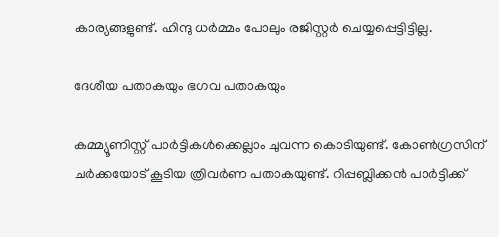കാര്യങ്ങളുണ്ട്. ഹിന്ദു ധര്‍മ്മം പോലും രജിസ്റ്റര്‍ ചെയ്യപ്പെട്ടിട്ടില്ല.

ദേശീയ പതാകയും ഭഗവ പതാകയും

കമ്മ്യൂണിസ്റ്റ് പാര്‍ട്ടികള്‍ക്കെല്ലാം ചുവന്ന കൊടിയുണ്ട്. കോണ്‍ഗ്രസിന് ചര്‍ക്കയോട് കൂടിയ ത്രിവര്‍ണ പതാകയുണ്ട്. റിപ്പബ്ലിക്കന്‍ പാര്‍ട്ടിക്ക്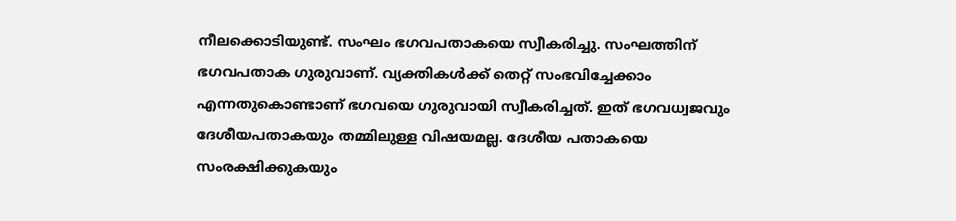നീലക്കൊടിയുണ്ട്. സംഘം ഭഗവപതാകയെ സ്വീകരിച്ചു. സംഘത്തിന് ഭഗവപതാക ഗുരുവാണ്. വ്യക്തികള്‍ക്ക് തെറ്റ് സംഭവിച്ചേക്കാം എന്നതുകൊണ്ടാണ് ഭഗവയെ ഗുരുവായി സ്വീകരിച്ചത്. ഇത് ഭഗവധ്വജവും ദേശീയപതാകയും തമ്മിലുള്ള വിഷയമല്ല. ദേശീയ പതാകയെ സംരക്ഷിക്കുകയും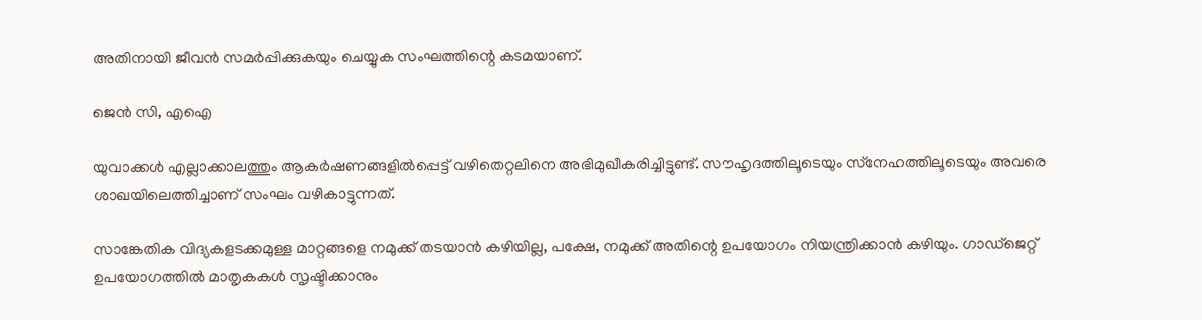അതിനായി ജീവന്‍ സമര്‍പ്പിക്കുകയും ചെയ്യുക സംഘത്തിന്റെ കടമയാണ്.

ജെന്‍ സി, എഐ

യുവാക്കള്‍ എല്ലാക്കാലത്തും ആകര്‍ഷണങ്ങളില്‍പ്പെട്ട് വഴിതെറ്റലിനെ അഭിമുഖീകരിച്ചിട്ടുണ്ട്. സൗഹൃദത്തിലൂടെയും സ്‌നേഹത്തിലൂടെയും അവരെ ശാഖയിലെത്തിച്ചാണ് സംഘം വഴികാട്ടുന്നത്.

സാങ്കേതിക വിദ്യകളടക്കമുള്ള മാറ്റങ്ങളെ നമുക്ക് തടയാന്‍ കഴിയില്ല, പക്ഷേ, നമുക്ക് അതിന്റെ ഉപയോഗം നിയന്ത്രിക്കാന്‍ കഴിയും. ഗാഡ്ജെറ്റ് ഉപയോഗത്തില്‍ മാതൃകകള്‍ സൃഷ്ടിക്കാനും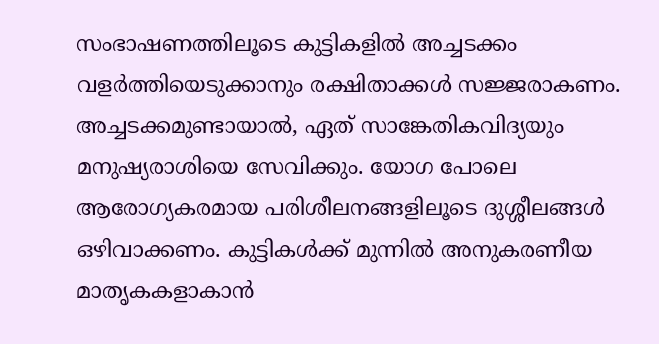സംഭാഷണത്തിലൂടെ കുട്ടികളില്‍ അച്ചടക്കം വളര്‍ത്തിയെടുക്കാനും രക്ഷിതാക്കള്‍ സജ്ജരാകണം. അച്ചടക്കമുണ്ടായാല്‍, ഏത് സാങ്കേതികവിദ്യയും മനുഷ്യരാശിയെ സേവിക്കും. യോഗ പോലെ ആരോഗ്യകരമായ പരിശീലനങ്ങളിലൂടെ ദുശ്ശീലങ്ങള്‍ ഒഴിവാക്കണം. കുട്ടികള്‍ക്ക് മുന്നില്‍ അനുകരണീയ മാതൃകകളാകാന്‍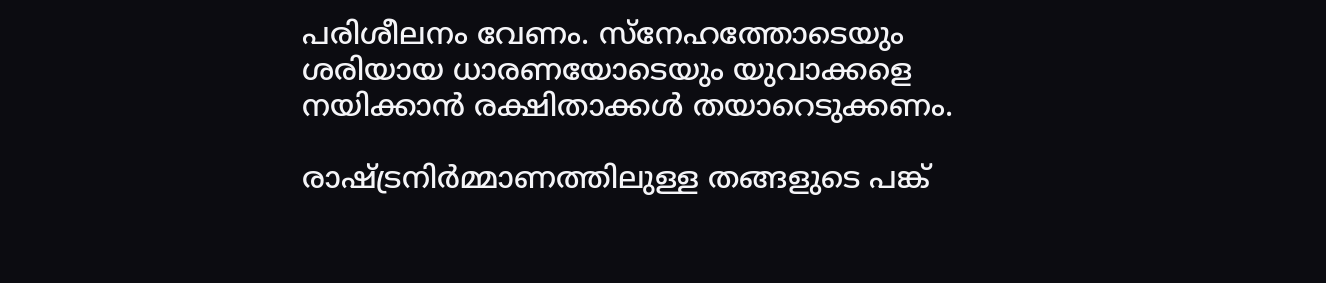പരിശീലനം വേണം. സ്‌നേഹത്തോടെയും ശരിയായ ധാരണയോടെയും യുവാക്കളെ നയിക്കാന്‍ രക്ഷിതാക്കള്‍ തയാറെടുക്കണം.

രാഷ്‌ട്രനിര്‍മ്മാണത്തിലുള്ള തങ്ങളുടെ പങ്ക്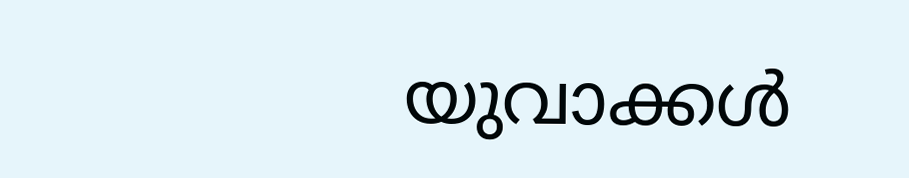യുവാക്കള്‍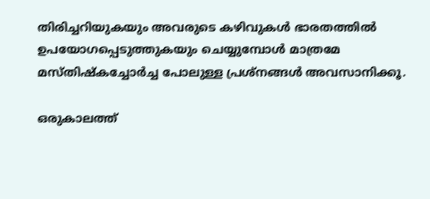തിരിച്ചറിയുകയും അവരുടെ കഴിവുകള്‍ ഭാരതത്തില്‍ ഉപയോഗപ്പെടുത്തുകയും ചെയ്യുമ്പോള്‍ മാത്രമേ മസ്തിഷ്‌കച്ചോര്‍ച്ച പോലുള്ള പ്രശ്‌നങ്ങള്‍ അവസാനിക്കൂ.

ഒരുകാലത്ത്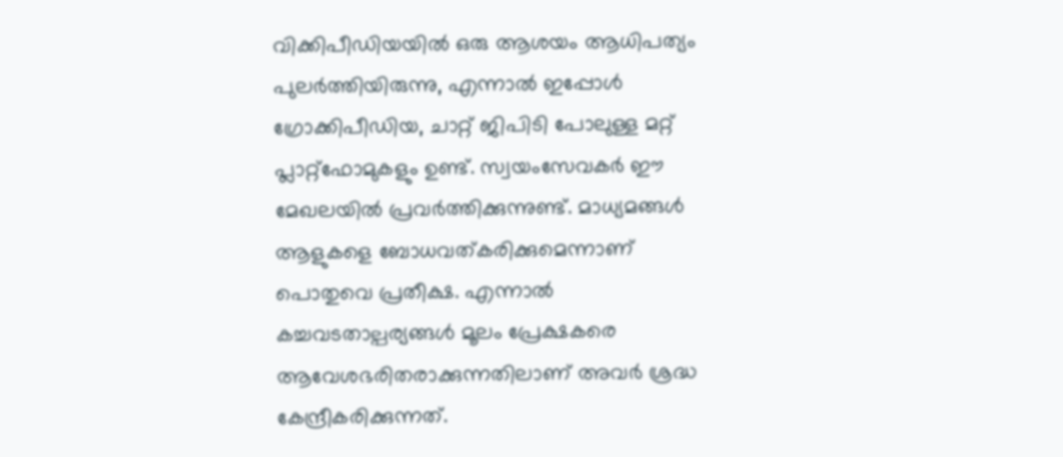വിക്കിപീഡിയയില്‍ ഒരു ആശയം ആധിപത്യം പുലര്‍ത്തിയിരുന്നു, എന്നാല്‍ ഇപ്പോള്‍ ഗ്രോക്കിപീഡിയ, ചാറ്റ് ജിപിടി പോലുള്ള മറ്റ് പ്ലാറ്റ്ഫോമുകളും ഉണ്ട്. സ്വയംസേവകര്‍ ഈ മേഖലയില്‍ പ്രവര്‍ത്തിക്കുന്നുണ്ട്. മാധ്യമങ്ങള്‍ ആളുകളെ ബോധവത്കരിക്കുമെന്നാണ് പൊതുവെ പ്രതീക്ഷ. എന്നാല്‍ കച്ചവടതാല്പര്യങ്ങള്‍ മൂലം പ്രേക്ഷകരെ ആവേശഭരിതരാക്കുന്നതിലാണ് അവര്‍ ശ്രദ്ധ കേന്ദ്രീകരിക്കുന്നത്.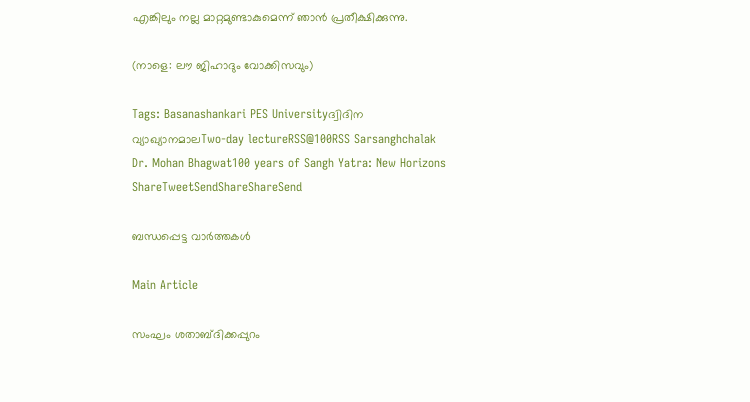എങ്കിലും നല്ല മാറ്റമുണ്ടാകുമെന്ന് ഞാന്‍ പ്രതീക്ഷിക്കുന്നു.

(നാളെ: ലൗ ജിഹാദും വോക്കിസവും)

Tags: Basanashankari PES Universityദ്വിദിന വ്യാഖ്യാനമാലTwo-day lectureRSS@100RSS Sarsanghchalak Dr. Mohan Bhagwat100 years of Sangh Yatra: New Horizons
ShareTweetSendShareShareSend

ബന്ധപ്പെട്ട വാര്‍ത്തകള്‍

Main Article

സംഘം ശതാബ്ദിക്കപ്പുറം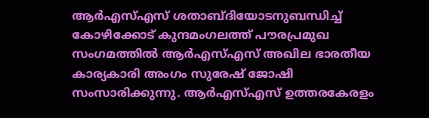ആര്‍എസ്എസ് ശതാബ്ദിയോടനുബന്ധിച്ച് കോഴിക്കോട് കുന്ദമംഗലത്ത് പൗരപ്രമുഖ സംഗമത്തില്‍ ആര്‍എസ്എസ് അഖില ഭാരതീയ കാര്യകാരി അംഗം സുരേഷ് ജോഷി സംസാരിക്കുന്നു. ആര്‍എസ്എസ് ഉത്തരകേരളം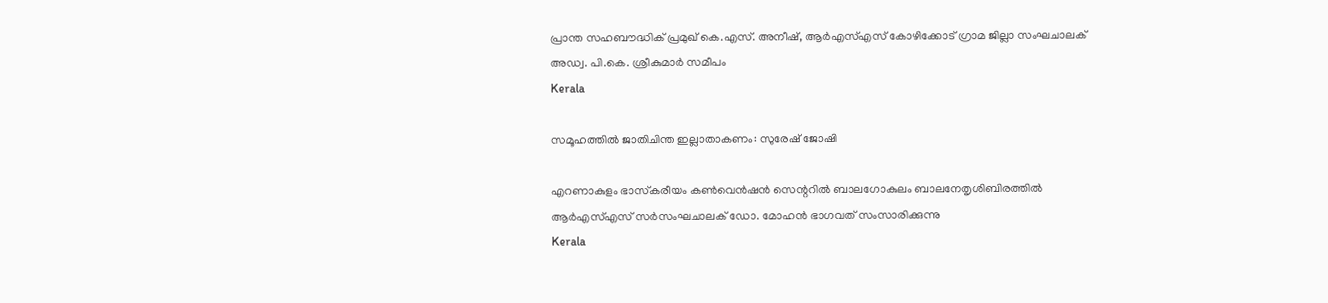പ്രാന്ത സഹബൗദ്ധിക് പ്രമുഖ് കെ.എസ്. അനീഷ്, ആര്‍എസ്എസ് കോഴിക്കോട് ഗ്രാമ ജില്ലാ സംഘചാലക് അഡ്വ. പി.കെ. ശ്രീകുമാര്‍ സമീപം
Kerala

സമൂഹത്തില്‍ ജാതിചിന്ത ഇല്ലാതാകണം: സുരേഷ് ജോഷി

എറണാകുളം ഭാസ്‌കരീയം കണ്‍വെന്‍ഷന്‍ സെന്ററില്‍ ബാലഗോകുലം ബാലനേതൃശിബിരത്തില്‍ ആര്‍എസ്എസ് സര്‍സംഘചാലക് ഡോ. മോഹന്‍ ഭാഗവത് സംസാരിക്കുന്നു
Kerala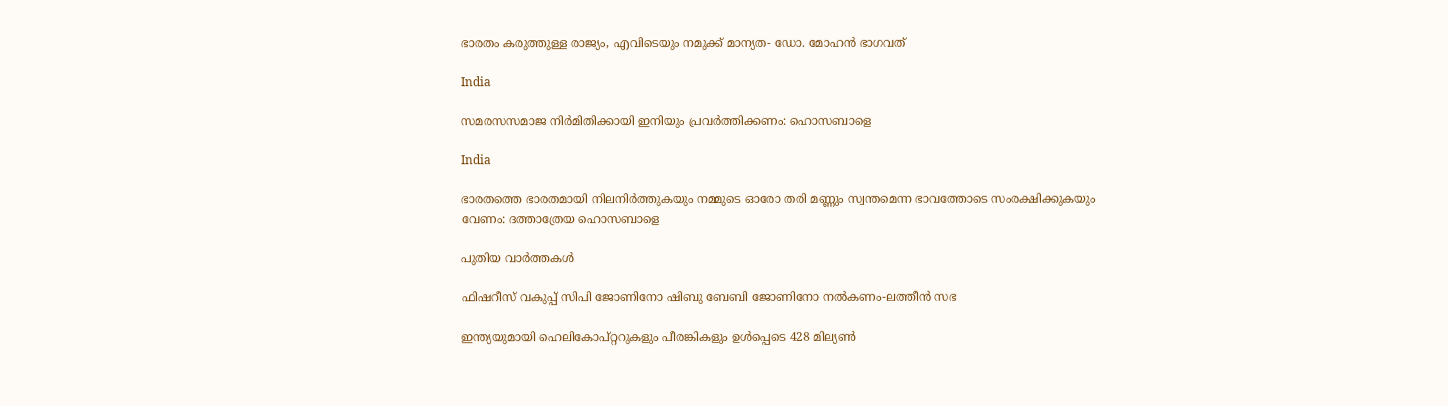ഭാരതം കരുത്തുള്ള രാജ്യം, എവിടെയും നമുക്ക് മാന്യത- ഡോ. മോഹന്‍ ഭാഗവത്

India

സമരസസമാജ നിര്‍മിതിക്കായി ഇനിയും പ്രവര്‍ത്തിക്കണം: ഹൊസബാളെ

India

ഭാരതത്തെ ഭാരതമായി നിലനിര്‍ത്തുകയും നമ്മുടെ ഓരോ തരി മണ്ണും സ്വന്തമെന്ന ഭാവത്തോടെ സംരക്ഷിക്കുകയും വേണം: ദത്താത്രേയ ഹൊസബാളെ

പുതിയ വാര്‍ത്തകള്‍

ഫിഷറീസ് വകുപ്പ് സിപി ജോണിനോ ഷിബു ബേബി ജോണിനോ നല്‍കണം-ലത്തീന്‍ സഭ

ഇന്ത്യയുമായി ഹെലികോപ്റ്ററുകളും പീരങ്കികളും ഉൾപ്പെടെ 428 മില്യൺ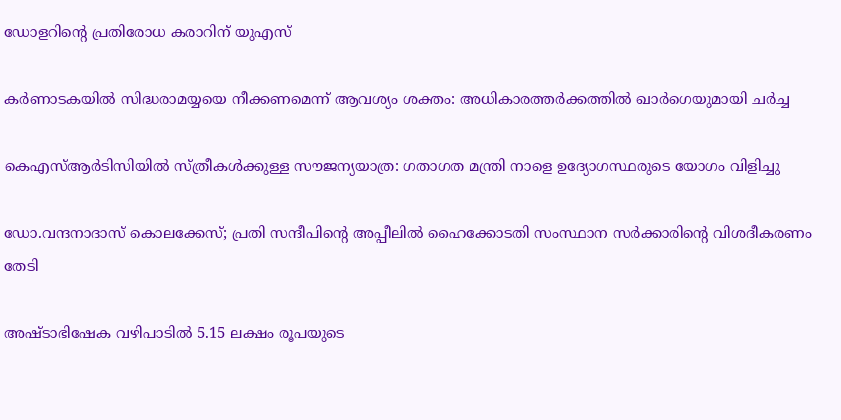ഡോളറിന്റെ പ്രതിരോധ കരാറിന് യുഎസ്

കർണാടകയിൽ സിദ്ധരാമയ്യയെ നീക്കണമെന്ന് ആവശ്യം ശക്തം: അധികാരത്തർക്കത്തിൽ ഖാർഗെയുമായി ചർച്ച

കെഎസ്ആർടിസിയില്‍ സ്ത്രീകൾക്കുള്ള സൗജന്യയാത്ര: ഗതാഗത മന്ത്രി നാളെ ഉദ്യോഗസ്ഥരുടെ യോഗം വിളിച്ചു

ഡോ.വന്ദനാദാസ് കൊലക്കേസ്; പ്രതി സന്ദീപിന്റെ അപ്പീലില്‍ ഹൈക്കോടതി സംസ്ഥാന സര്‍ക്കാരിന്റെ വിശദീകരണം തേടി

അഷ്ടാഭിഷേക വഴിപാടിൽ 5.15 ലക്ഷം രൂപയുടെ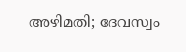അഴിമതി; ദേവസ്വം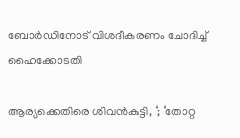ബോർഡിനോട് വിശദീകരണം ചോദിച്ച് ഹൈക്കോടതി

ആര്യക്കെതിരെ ശിവൻകുട്ടി, ‘; ‘തോറ്റ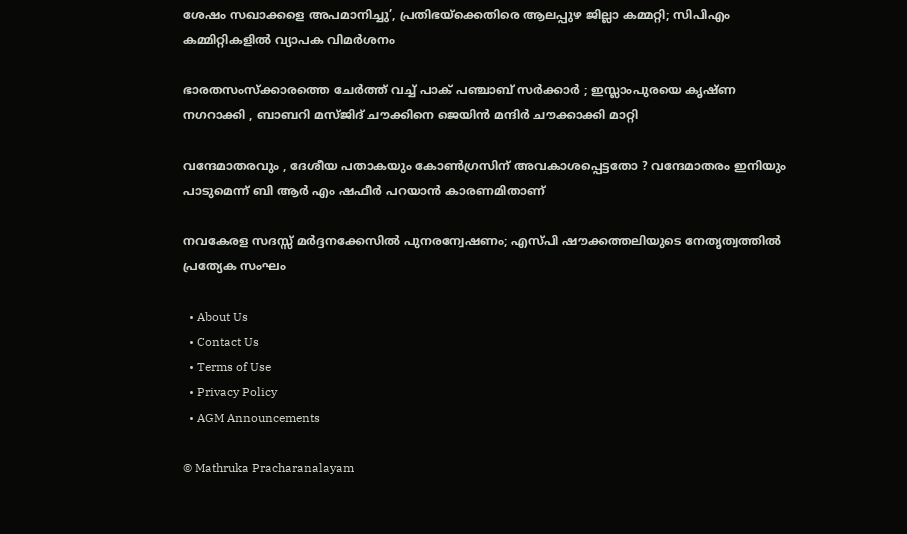ശേഷം സഖാക്കളെ അപമാനിച്ചു’, പ്രതിഭയ്‌ക്കെതിരെ ആലപ്പുഴ ജില്ലാ കമ്മറ്റി; സിപിഎം കമ്മിറ്റികളിൽ വ്യാപക വിമർശനം

ഭാരതസംസ്ക്കാരത്തെ ചേർത്ത് വച്ച് പാക് പഞ്ചാബ് സർക്കാർ ; ഇസ്ലാംപുരയെ കൃഷ്ണ നഗറാക്കി , ബാബറി മസ്ജിദ് ചൗക്കിനെ ജെയിൻ മന്ദിർ ചൗക്കാക്കി മാറ്റി

വന്ദേമാതരവും , ദേശീയ പതാകയും കോൺഗ്രസിന് അവകാശപ്പെട്ടതോ ? വന്ദേമാതരം ഇനിയും പാടുമെന്ന് ബി ആർ എം ഷഫീർ പറയാൻ കാരണമിതാണ്

നവകേരള സദസ്സ് മർദ്ദനക്കേസിൽ പുനരന്വേഷണം; എസ്പി ഷൗക്കത്തലിയുടെ നേതൃത്വത്തിൽ പ്രത്യേക സംഘം

  • About Us
  • Contact Us
  • Terms of Use
  • Privacy Policy
  • AGM Announcements

© Mathruka Pracharanalayam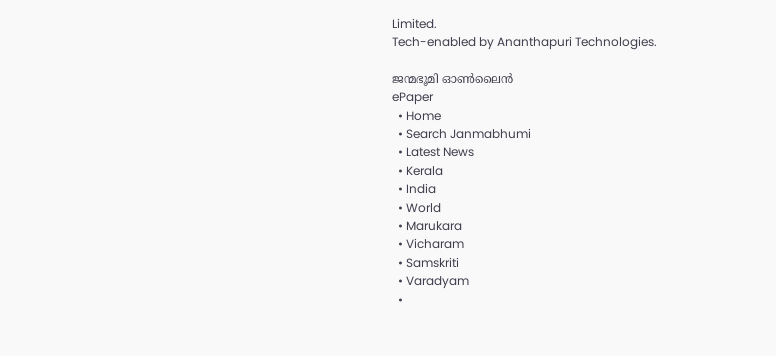Limited.
Tech-enabled by Ananthapuri Technologies.

ജന്മഭൂമി ഓണ്‍ലൈന്‍
ePaper
  • Home
  • Search Janmabhumi
  • Latest News
  • Kerala
  • India
  • World
  • Marukara
  • Vicharam
  • Samskriti
  • Varadyam
  •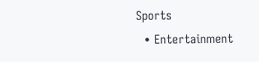Sports
  • Entertainment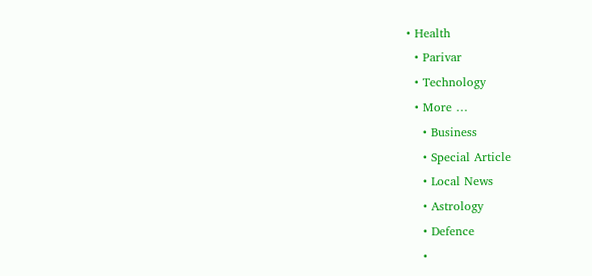• Health
  • Parivar
  • Technology
  • More …
    • Business
    • Special Article
    • Local News
    • Astrology
    • Defence
    •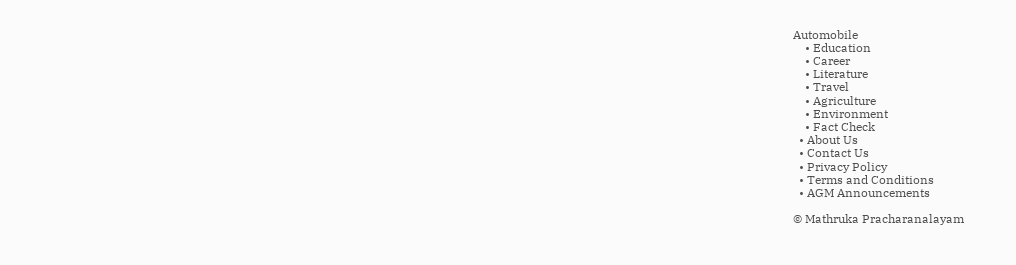Automobile
    • Education
    • Career
    • Literature
    • Travel
    • Agriculture
    • Environment
    • Fact Check
  • About Us
  • Contact Us
  • Privacy Policy
  • Terms and Conditions
  • AGM Announcements

© Mathruka Pracharanalayam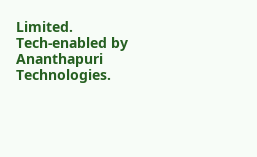Limited.
Tech-enabled by Ananthapuri Technologies.